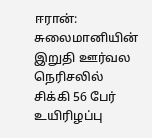ஈரான்: சுலைமானியின் இறுதி ஊர்வல நெரிசலில் சிக்கி 56 பேர் உயிரிழப்பு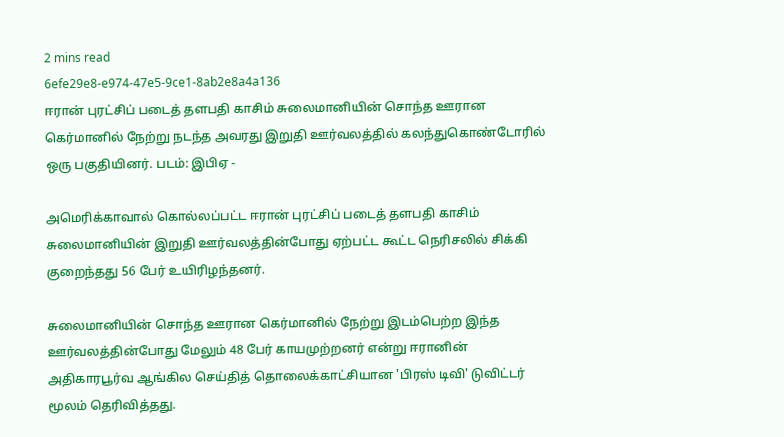2 mins read
6efe29e8-e974-47e5-9ce1-8ab2e8a4a136
ஈரான் புரட்சிப் படைத் தளபதி காசிம் சுலைமானியின் சொந்த ஊரான கெர்மானில் நேற்று நடந்த அவரது இறுதி ஊர்வலத்தில் கலந்துகொண்டோரில் ஒரு பகுதியினர். படம்: இபிஏ -

அமெரிக்காவால் கொல்லப்பட்ட ஈரான் புரட்சிப் படைத் தளபதி காசிம் சுலைமானியின் இறுதி ஊர்வலத்தின்போது ஏற்பட்ட கூட்ட நெரிசலில் சிக்கி குறைந்தது 56 பேர் உயிரிழந்தனர்.

சுலைமானியின் சொந்த ஊரான கெர்மானில் நேற்று இடம்பெற்ற இந்த ஊர்வலத்தின்போது மேலும் 48 பேர் காயமுற்றனர் என்று ஈரானின் அதிகாரபூர்வ ஆங்கில செய்தித் தொலைக்காட்சியான 'பிரஸ் டிவி' டுவிட்டர் மூலம் தெரிவித்தது.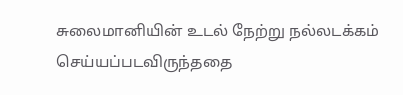சுலைமானியின் உடல் நேற்று நல்லடக்கம் செய்யப்படவிருந்ததை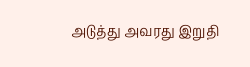அடுத்து அவரது இறுதி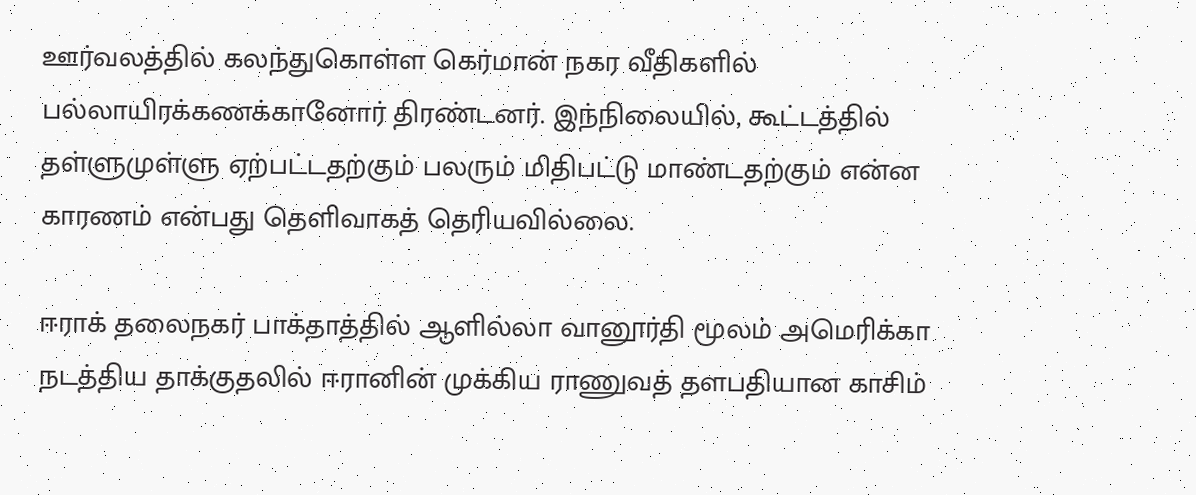ஊர்வலத்தில் கலந்துகொள்ள கெர்மான் நகர வீதிகளில் பல்லாயிரக்கணக்கானோர் திரண்டனர். இந்நிலையில், கூட்டத்தில் தள்ளுமுள்ளு ஏற்பட்டதற்கும் பலரும் மிதிபட்டு மாண்டதற்கும் என்ன காரணம் என்பது தெளிவாகத் தெரியவில்லை.

ஈராக் தலைநகர் பாக்தாத்தில் ஆளில்லா வானூர்தி மூலம் அமெரிக்கா நடத்திய தாக்குதலில் ஈரானின் முக்கிய ராணுவத் தளபதியான காசிம்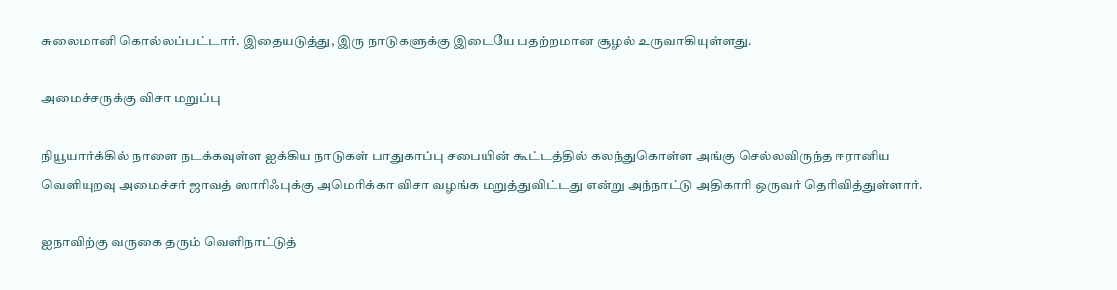சுலைமானி கொல்லப்பட்டார். இதையடுத்து, இரு நாடுகளுக்கு இடையே பதற்றமான சூழல் உருவாகியுள்ளது.

அமைச்சருக்கு விசா மறுப்பு

நியூயார்க்கில் நாளை நடக்கவுள்ள ஐக்கிய நாடுகள் பாதுகாப்பு சபையின் கூட்டத்தில் கலந்துகொள்ள அங்கு செல்லவிருந்த ஈரானிய வெளியுறவு அமைச்சர் ஜாவத் ஸாரிஃபுக்கு அமெரிக்கா விசா வழங்க மறுத்துவிட்டது என்று அந்நாட்டு அதிகாரி ஒருவர் தெரிவித்துள்ளார்.

ஐநாவிற்கு வருகை தரும் வெளிநாட்டுத்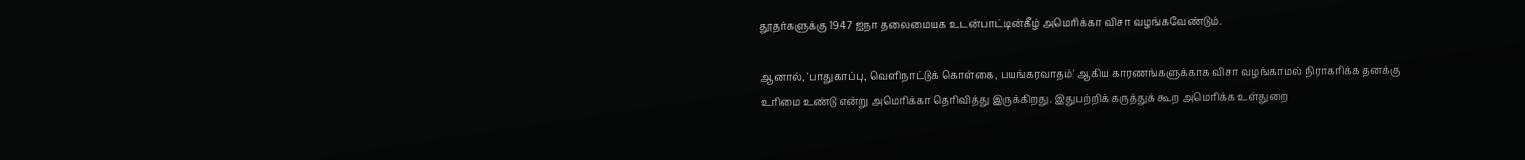தூதர்களுக்கு 1947 ஐநா தலைமையக உடன்பாட்டின்கீழ் அமெரிக்கா விசா வழங்கவேண்டும்.

ஆனால், 'பாதுகாப்பு, வெளிநாட்டுக் கொள்கை, பயங்கரவாதம்' ஆகிய காரணங்களுக்காக விசா வழங்காமல் நிராகரிக்க தனக்கு உரிமை உண்டு என்று அமெரிக்கா தெரிவித்து இருக்கிறது. இதுபற்றிக் கருத்துக் கூற அமெரிக்க உள்துறை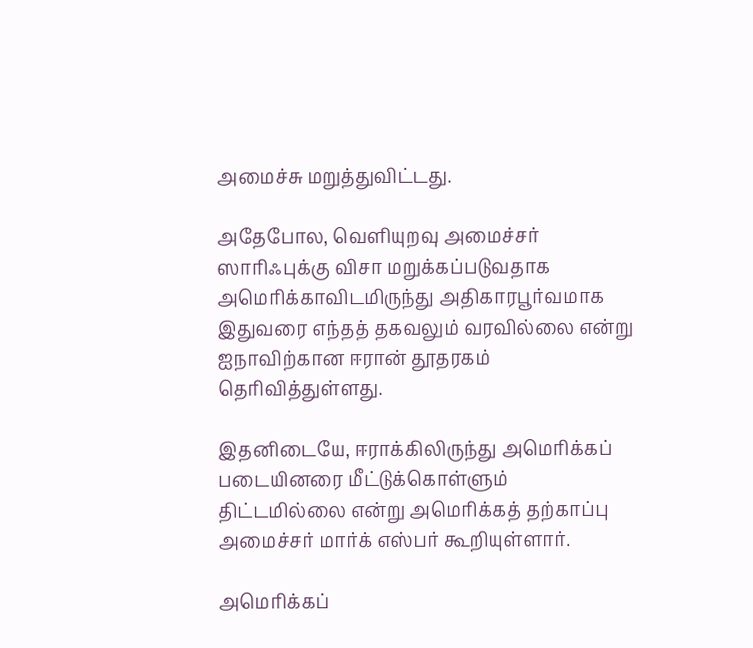அமைச்சு மறுத்துவிட்டது.

அதேபோல, வெளியுறவு அமைச்சர் ஸாரிஃபுக்கு விசா மறுக்கப்படுவதாக அமெரிக்காவிடமிருந்து அதிகாரபூர்வமாக இதுவரை எந்தத் தகவலும் வரவில்லை என்று ஐநாவிற்கான ஈரான் தூதரகம் தெரிவித்துள்ளது.

இதனிடையே, ஈராக்கிலிருந்து அமெரிக்கப் படையினரை மீட்டுக்கொள்ளும் திட்டமில்லை என்று அமெரிக்கத் தற்காப்பு அமைச்சர் மார்க் எஸ்பர் கூறியுள்ளார்.

அமெரிக்கப்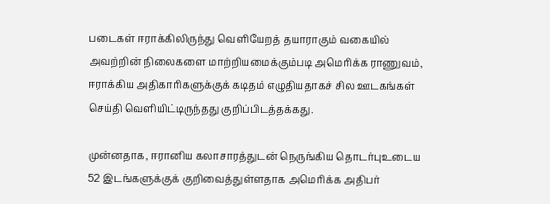படைகள் ஈராக்கிலிருந்து வெளியேறத் தயாராகும் வகையில் அவற்றின் நிலைகளை மாற்றியமைக்கும்படி அமெரிக்க ராணுவம், ஈராக்கிய அதிகாரிகளுக்குக் கடிதம் எழுதியதாகச் சில ஊடகங்கள் செய்தி வெளியிட்டிருந்தது குறிப்பிடத்தக்கது.

முன்னதாக, ஈரானிய கலாசாரத்துடன் நெருங்கிய தொடர்புஉடைய 52 இடங்களுக்குக் குறிவைத்துள்ளதாக அமெரிக்க அதிபர்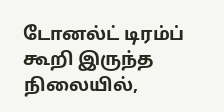டோனல்ட் டிரம்ப் கூறி இருந்த நிலையில்,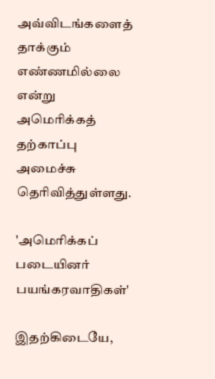அவ்விடங்களைத் தாக்கும் எண்ணமில்லை என்று அமெரிக்கத் தற்காப்பு அமைச்சு தெரிவித்துள்ளது.

'அமெரிக்கப் படையினர் பயங்கரவாதிகள்'

இதற்கிடையே,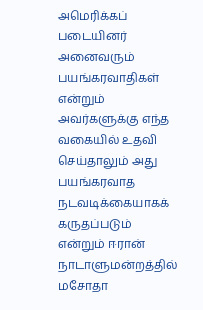அமெரிக்கப் படையினர் அனைவரும் பயங்கரவாதிகள் என்றும் அவர்களுக்கு எந்த வகையில் உதவி செய்தாலும் அது பயங்கரவாத நடவடிக்கையாகக் கருதப்படும் என்றும் ஈரான் நாடாளுமன்றத்தில் மசோதா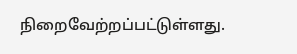நிறைவேற்றப்பட்டுள்ளது.